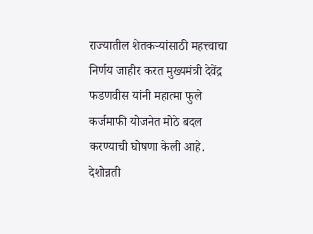राज्यातील शेतकऱ्यांसाठी महत्त्वाचा निर्णय जाहीर करत मुख्यमंत्री देवेंद्र फडणवीस यांनी महात्मा फुले कर्जमाफी योजनेत मोठे बदल करण्याची घोषणा केली आहे.
देशोन्नती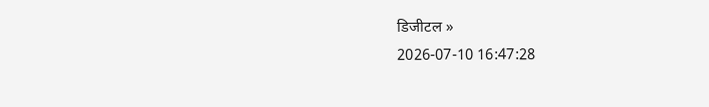डिजीटल »
2026-07-10 16:47:28